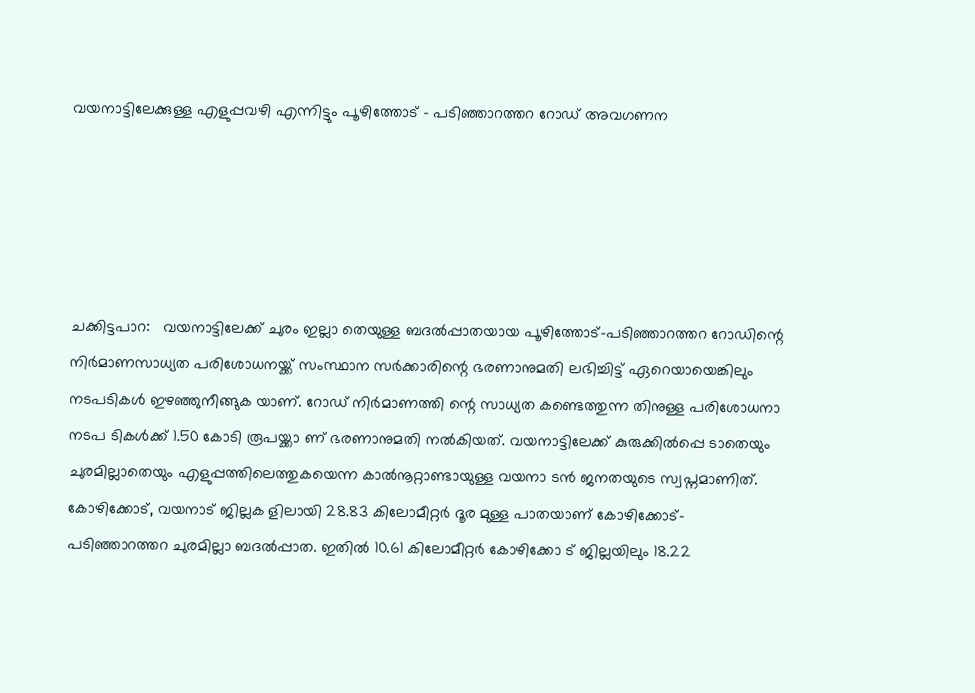വയനാട്ടിലേക്കുള്ള എളുപ്പവഴി എന്നിട്ടും പൂഴിത്തോട് - പടിഞ്ഞാറത്തറ റോഡ് അവഗണന





ചക്കിട്ടപാറ:   വയനാട്ടിലേക്ക് ചുരം ഇല്ലാ തെയുള്ള ബദൽപ്പാതയായ പൂഴിത്തോട്-പടിഞ്ഞാറത്തറ റോഡിന്റെ നിർമാണസാധ്യത പരിശോധനയ്ക്ക് സംസ്ഥാന സർക്കാരിന്റെ ഭരണാനുമതി ലഭിച്ചിട്ട് ഏറെയായെങ്കിലും നടപടികൾ ഇഴഞ്ഞുനീങ്ങുക യാണ്. റോഡ് നിർമാണത്തി ന്റെ സാധ്യത കണ്ടെത്തുന്ന തിനുള്ള പരിശോധനാ നടപ ടികൾക്ക് 1.50 കോടി രൂപയ്ക്കാ ണ് ഭരണാനുമതി നൽകിയത്. വയനാട്ടിലേക്ക് കുരുക്കിൽപ്പെ ടാതെയും ചുരമില്ലാതെയും എളുപ്പത്തിലെത്തുകയെന്ന കാൽനൂറ്റാണ്ടായുള്ള വയനാ ടൻ ജനതയുടെ സ്വപ്നമാണിത്. കോഴിക്കോട്, വയനാട് ജില്ലക ളിലായി 28.83 കിലോമീറ്റർ ദൂര മുള്ള പാതയാണ് കോഴിക്കോട്-പടിഞ്ഞാറത്തറ ചുരമില്ലാ ബദൽപ്പാത. ഇതിൽ 10.61 കിലോമീറ്റർ കോഴിക്കോ ട് ജില്ലയിലും 18.22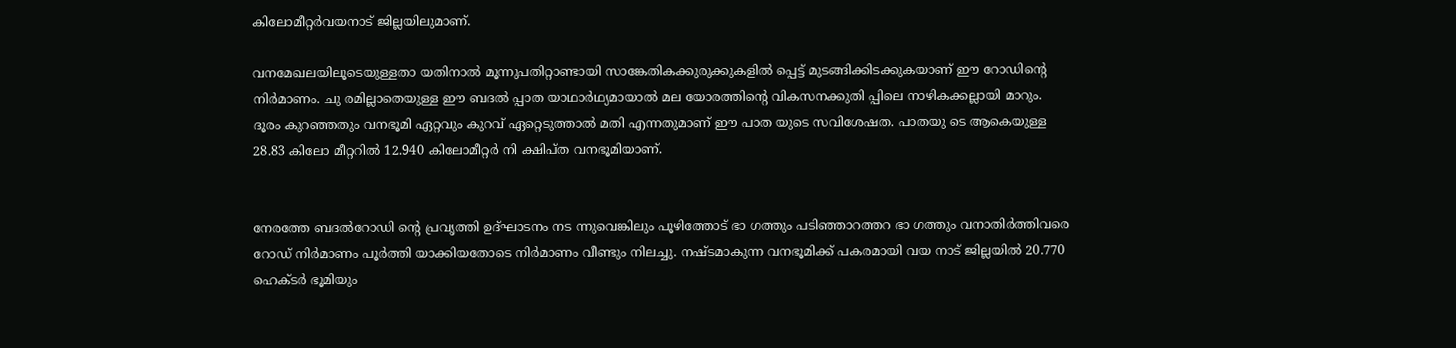കിലോമീറ്റർവയനാട് ജില്ലയിലുമാണ്.

വനമേഖലയിലൂടെയുള്ളതാ യതിനാൽ മൂന്നുപതിറ്റാണ്ടായി സാങ്കേതികക്കുരുക്കുകളിൽ പ്പെട്ട് മുടങ്ങിക്കിടക്കുകയാണ് ഈ റോഡിന്റെ നിർമാണം. ചു രമില്ലാതെയുള്ള ഈ ബദൽ പ്പാത യാഥാർഥ്യമായാൽ മല യോരത്തിന്റെ വികസനക്കുതി പ്പിലെ നാഴികക്കല്ലായി മാറും. ദൂരം കുറഞ്ഞതും വനഭൂമി ഏറ്റവും കുറവ് ഏറ്റെടുത്താൽ മതി എന്നതുമാണ് ഈ പാത യുടെ സവിശേഷത. പാതയു ടെ ആകെയുള്ള 28.83 കിലോ മീറ്ററിൽ 12.940 കിലോമീറ്റർ നി ക്ഷിപ്ത വനഭൂമിയാണ്.


നേരത്തേ ബദൽറോഡി ന്റെ പ്രവൃത്തി ഉദ്ഘാടനം നട ന്നുവെങ്കിലും പൂഴിത്തോട് ഭാ ഗത്തും പടിഞ്ഞാറത്തറ ഭാ ഗത്തും വനാതിർത്തിവരെ റോഡ് നിർമാണം പൂർത്തി യാക്കിയതോടെ നിർമാണം വീണ്ടും നിലച്ചു. നഷ്ടമാകുന്ന വനഭൂമിക്ക് പകരമായി വയ നാട് ജില്ലയിൽ 20.770 ഹെക്ടർ ഭൂമിയും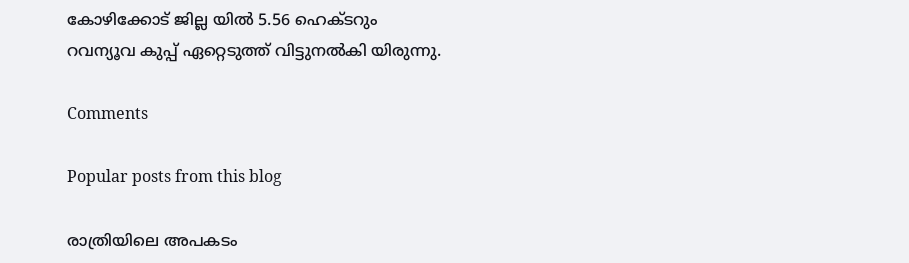കോഴിക്കോട് ജില്ല യിൽ 5.56 ഹെക്ടറും റവന്യൂവ കുപ്പ് ഏറ്റെടുത്ത് വിട്ടുനൽകി യിരുന്നു.

Comments

Popular posts from this blog

രാത്രിയിലെ അപകടം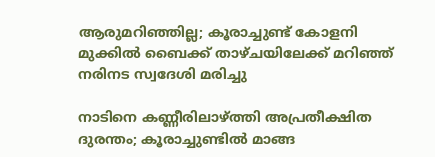ആരുമറിഞ്ഞില്ല; കൂരാച്ചുണ്ട് കോളനി മുക്കിൽ ബൈക്ക് താഴ്ചയിലേക്ക് മറിഞ്ഞ് നരിനട സ്വദേശി മരിച്ചു

നാടിനെ കണ്ണീരിലാഴ്ത്തി അപ്രതീക്ഷിത ദുരന്തം; കൂരാച്ചുണ്ടിൽ മാങ്ങ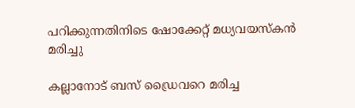പറിക്കുന്നതിനിടെ ഷോക്കേറ്റ് മധ്യവയസ്കൻ മരിച്ചു

കല്ലാനോട് ബസ് ഡ്രൈവറെ മരിച്ച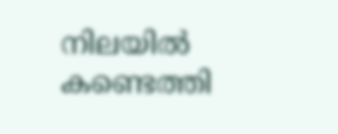നിലയിൽ കണ്ടെത്തി